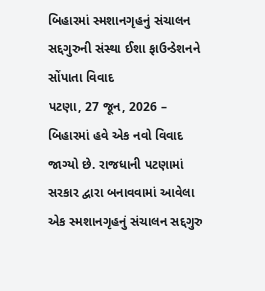બિહારમાં સ્મશાનગૃહનું સંચાલન સદ્દગુરુની સંસ્થા ઈશા ફાઉન્ડેશનને સોંપાતા વિવાદ
પટણા, 27 જૂન, 2026 – બિહારમાં હવે એક નવો વિવાદ જાગ્યો છે. રાજધાની પટણામાં સરકાર દ્વારા બનાવવામાં આવેલા એક સ્મશાનગૃહનું સંચાલન સદ્દગુરુ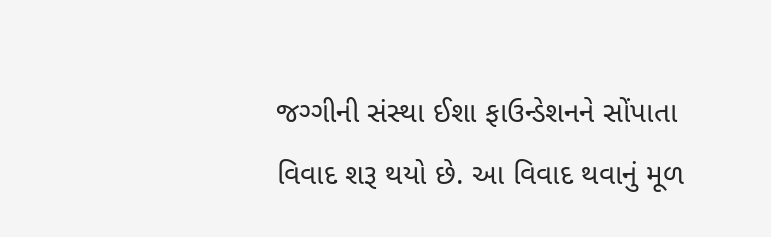જગ્ગીની સંસ્થા ઈશા ફાઉન્ડેશનને સોંપાતા વિવાદ શરૂ થયો છે. આ વિવાદ થવાનું મૂળ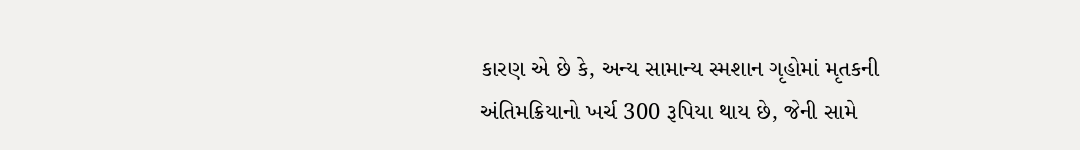કારણ એ છે કે, અન્ય સામાન્ય સ્મશાન ગૃહોમાં મૃતકની અંતિમક્રિયાનો ખર્ચ 300 રૂપિયા થાય છે, જેની સામે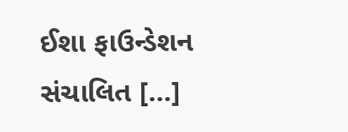ઈશા ફાઉન્ડેશન સંચાલિત […]